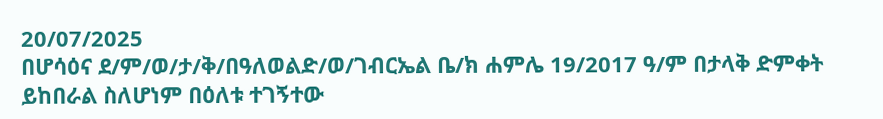20/07/2025
በሆሳዕና ደ/ም/ወ/ታ/ቅ/በዓለወልድ/ወ/ገብርኤል ቤ/ክ ሐምሌ 19/2017 ዓ/ም በታላቅ ድምቀት ይከበራል ስለሆነም በዕለቱ ተገኝተው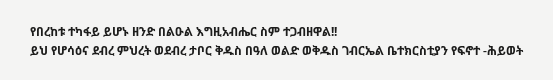የበረከቱ ተካፋይ ይሆኑ ዘንድ በልዑል እግዚአብሔር ስም ተጋብዘዋል!!
ይህ የሆሳዕና ደብረ ምህረት ወደብረ ታቦር ቅዱስ በዓለ ወልድ ወቅዱስ ገብርኤል ቤተክርስቲያን የፍኖተ -ሕይወት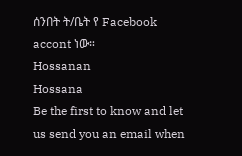ሰንበት ት/ቤት የ Facebook accont ነው።
Hossanan
Hossana
Be the first to know and let us send you an email when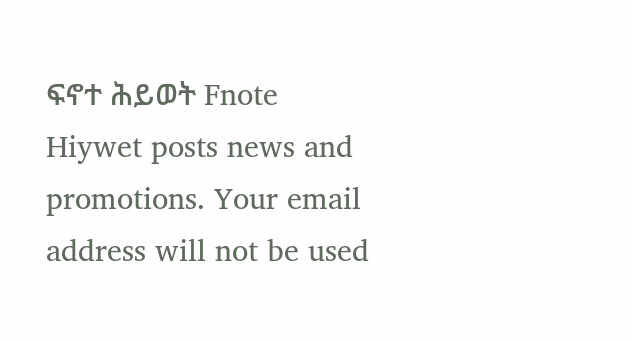ፍኖተ ሕይወት Fnote Hiywet posts news and promotions. Your email address will not be used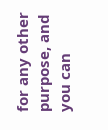for any other purpose, and you can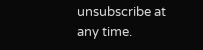unsubscribe at any time.